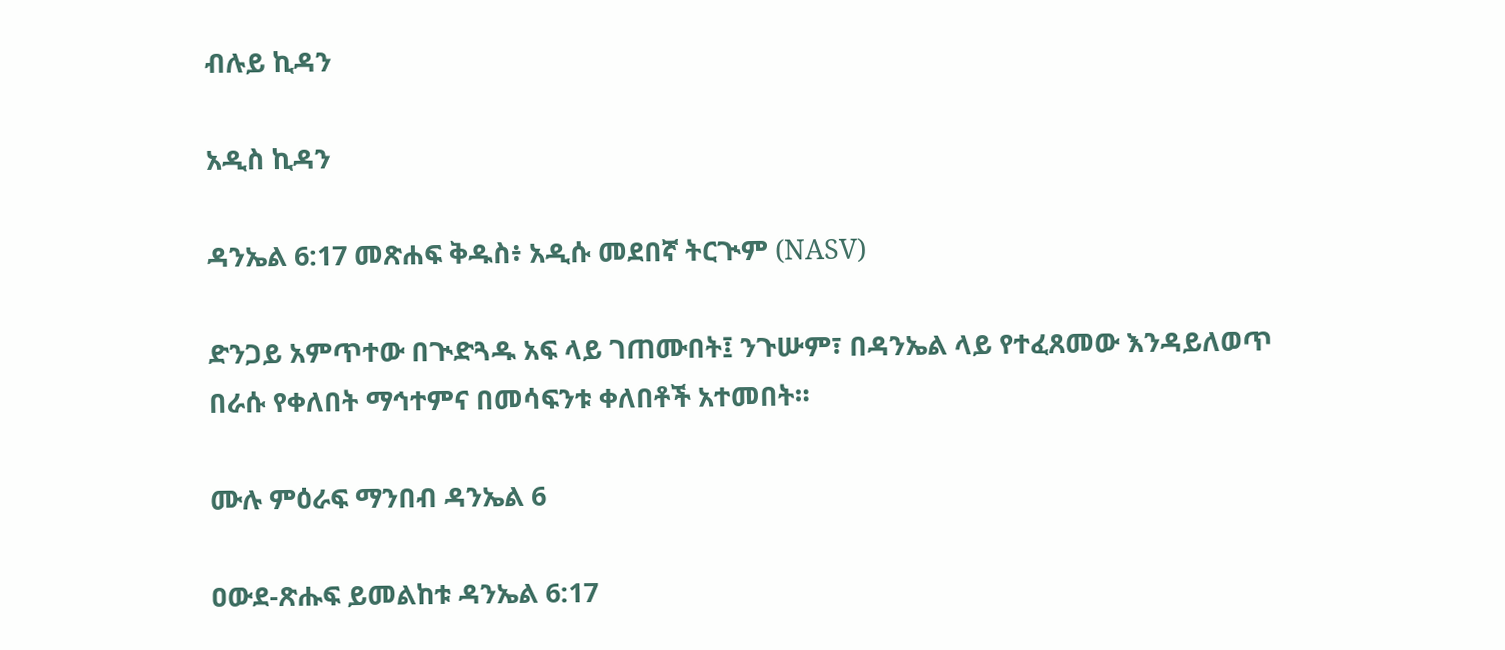ብሉይ ኪዳን

አዲስ ኪዳን

ዳንኤል 6:17 መጽሐፍ ቅዱስ፥ አዲሱ መደበኛ ትርጒም (NASV)

ድንጋይ አምጥተው በጒድጓዱ አፍ ላይ ገጠሙበት፤ ንጉሡም፣ በዳንኤል ላይ የተፈጸመው እንዳይለወጥ በራሱ የቀለበት ማኅተምና በመሳፍንቱ ቀለበቶች አተመበት።

ሙሉ ምዕራፍ ማንበብ ዳንኤል 6

ዐውደ-ጽሑፍ ይመልከቱ ዳንኤል 6:17